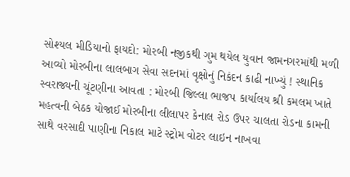સોશ્યલ મીડિયાનો ફાયદો: મોરબી નજીકથી ગુમ થયેલ યુવાન જામનગરમાંથી મળી આવ્યો મોરબીના લાલબાગ સેવા સદનમાં વૃક્ષોનું નિકંદન કાઢી નાખ્યું ! સ્થાનિક સ્વરાજ્યની ચૂંટણીના આવતા : મોરબી જિલ્લા ભાજપ કાર્યાલય શ્રી કમલમ ખાતે મહત્વની બેઠક યોજાઈ મોરબીના લીલાપર કેનાલ રોડ ઉપર ચાલતા રોડના કામની સાથે વરસાદી પાણીના નિકાલ માટે સ્ટ્રોમ વોટર લાઇન નાખવા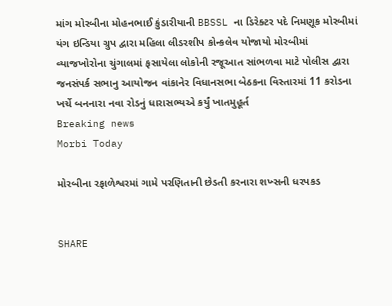માંગ મોરબીના મોહનભાઈ કુંડારીયાની BBSSL ના ડિરેક્ટર પદે નિમણૂક મોરબીમાં યંગ ઇન્ડિયા ગ્રુપ દ્વારા મહિલા લીડરશીપ કોન્કલેવ યોજાયો મોરબીમાં વ્યાજખોરોના ચુંગાલમાં ફસાયેલા લોકોની રજૂઆત સાંભળવા માટે પોલીસ દ્વારા જનસંપર્ક સભાનુ આયોજન વાંકાનેર વિધાનસભા બેઠકના વિસ્તારમાં 11 કરોડના ખર્ચે બનનારા નવા રોડનું ધારાસભ્યએ કર્યું ખાતમુહૂર્ત
Breaking news
Morbi Today

મોરબીના રફાળેશ્વરમાં ગામે પરણિતાની છેડતી કરનારા શખ્સની ધરપકડ


SHARE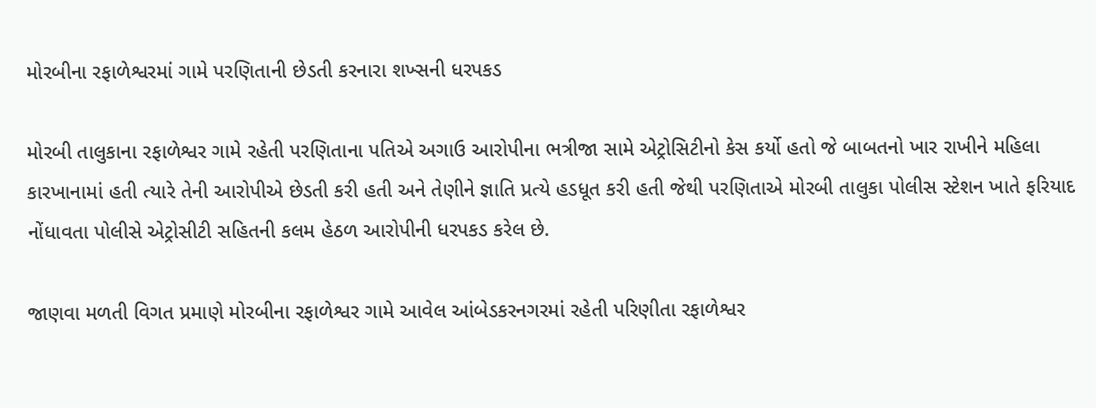મોરબીના રફાળેશ્વરમાં ગામે પરણિતાની છેડતી કરનારા શખ્સની ધરપકડ

મોરબી તાલુકાના રફાળેશ્વર ગામે રહેતી પરણિતાના પતિએ અગાઉ આરોપીના ભત્રીજા સામે એટ્રોસિટીનો કેસ કર્યો હતો જે બાબતનો ખાર રાખીને મહિલા કારખાનામાં હતી ત્યારે તેની આરોપીએ છેડતી કરી હતી અને તેણીને જ્ઞાતિ પ્રત્યે હડધૂત કરી હતી જેથી પરણિતાએ મોરબી તાલુકા પોલીસ સ્ટેશન ખાતે ફરિયાદ નોંધાવતા પોલીસે એટ્રોસીટી સહિતની કલમ હેઠળ આરોપીની ધરપકડ કરેલ છે.

જાણવા મળતી વિગત પ્રમાણે મોરબીના રફાળેશ્વર ગામે આવેલ આંબેડકરનગરમાં રહેતી પરિણીતા રફાળેશ્વર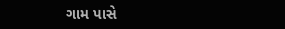ગામ પાસે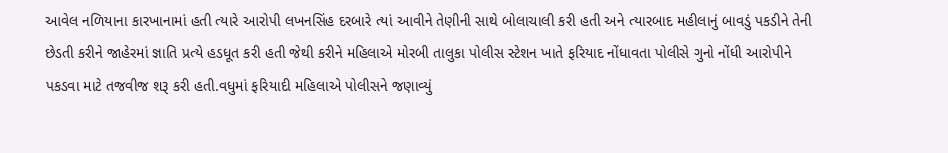આવેલ નળિયાના કારખાનામાં હતી ત્યારે આરોપી લખનસિંહ દરબારે ત્યાં આવીને તેણીની સાથે બોલાચાલી કરી હતી અને ત્યારબાદ મહીલાનું બાવડું પકડીને તેની છેડતી કરીને જાહેરમાં જ્ઞાતિ પ્રત્યે હડધૂત કરી હતી જેથી કરીને મહિલાએ મોરબી તાલુકા પોલીસ સ્ટેશન ખાતે ફરિયાદ નોંધાવતા પોલીસે ગુનો નોંધી આરોપીને પકડવા માટે તજવીજ શરૂ કરી હતી.વધુમાં ફરિયાદી મહિલાએ પોલીસને જણાવ્યું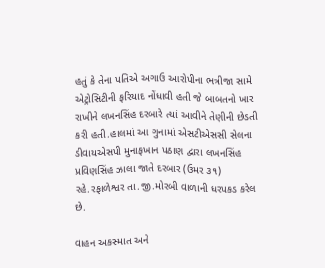હતું કે તેના પતિએ અગાઉ આરોપીના ભત્રીજા સામે એટ્રોસિટીની ફરિયાદ નોંધાવી હતી જે બાબતનો ખાર રાખીને લખનસિંહ દરબારે ત્યાં આવીને તેણીની છેડતી કરી હતી.હાલમાં આ ગુનામાં એસટીએસસી સેલના ડીવાયએસપી મુનાફખાન પઠાણ દ્વારા લખનસિંહ પ્રવિણસિંહ ઝાલા જાતે દરબાર (ઉમર ૩૧) રહે.રફાળેશ્વર તા.જી.મોરબી વાળાની ધરપકડ કરેલ છે.

વાહન અકસ્માત અને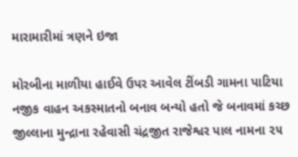મારામારીમાં ત્રણને ઇજા

મોરબીના માળીયા હાઈવે ઉપર આવેલ ટીંબડી ગામના પાટિયા નજીક વાહન અકસ્માતનો બનાવ બન્યો હતો જે બનાવમાં કચ્છ જીલ્લાના મુન્દ્રાના રહેવાસી ચંદ્રજીત રાજેશ્વર પાલ નામના ૨૫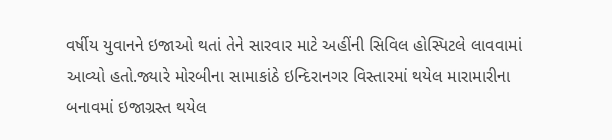વર્ષીય યુવાનને ઇજાઓ થતાં તેને સારવાર માટે અહીંની સિવિલ હોસ્પિટલે લાવવામાં આવ્યો હતો.જ્યારે મોરબીના સામાકાંઠે ઇન્દિરાનગર વિસ્તારમાં થયેલ મારામારીના બનાવમાં ઇજાગ્રસ્ત થયેલ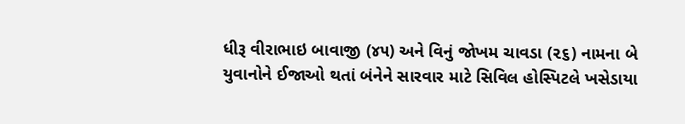ધીરૂ વીરાભાઇ બાવાજી (૪૫) અને વિનું જોખમ ચાવડા (૨૬) નામના બે યુવાનોને ઈજાઓ થતાં બંનેને સારવાર માટે સિવિલ હોસ્પિટલે ખસેડાયા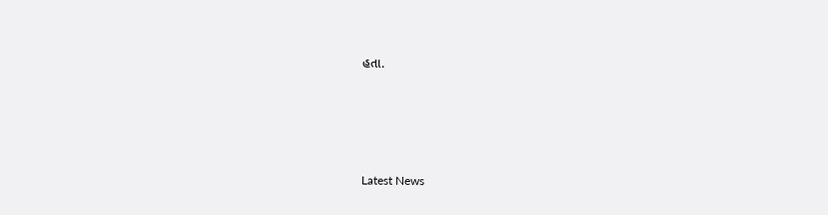હતા.






Latest News